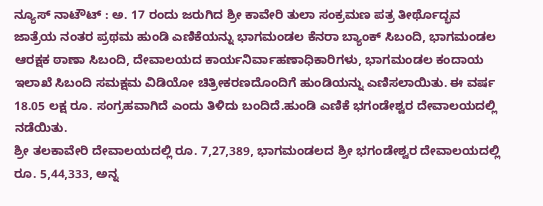ನ್ಯೂಸ್ ನಾಟೌಟ್ : ಅ. 17 ರಂದು ಜರುಗಿದ ಶ್ರೀ ಕಾವೇರಿ ತುಲಾ ಸಂಕ್ರಮಣ ಪತ್ರ ತೀರ್ಥೊದ್ಭವ ಜಾತ್ರೆಯ ನಂತರ ಪ್ರಥಮ ಹುಂಡಿ ಎಣಿಕೆಯನ್ನು ಭಾಗಮಂಡಲ ಕೆನರಾ ಬ್ಯಾಂಕ್ ಸಿಬಂದಿ, ಭಾಗಮಂಡಲ ಆರಕ್ಷಕ ಠಾಣಾ ಸಿಬಂದಿ, ದೇವಾಲಯದ ಕಾರ್ಯನಿರ್ವಾಹಣಾಧಿಕಾರಿಗಳು, ಭಾಗಮಂಡಲ ಕಂದಾಯ ಇಲಾಖೆ ಸಿಬಂದಿ ಸಮಕ್ಷಮ ವಿಡಿಯೋ ಚಿತ್ರೀಕರಣದೊಂದಿಗೆ ಹುಂಡಿಯನ್ನು ಎಣಿಸಲಾಯಿತು. ಈ ವರ್ಷ 18.05 ಲಕ್ಷ ರೂ. ಸಂಗ್ರಹವಾಗಿದೆ ಎಂದು ತಿಳಿದು ಬಂದಿದೆ.ಹುಂಡಿ ಎಣಿಕೆ ಭಗಂಡೇಶ್ವರ ದೇವಾಲಯದಲ್ಲಿ ನಡೆಯಿತು.
ಶ್ರೀ ತಲಕಾವೇರಿ ದೇವಾಲಯದಲ್ಲಿ ರೂ. 7,27,389, ಭಾಗಮಂಡಲದ ಶ್ರೀ ಭಗಂಡೇಶ್ವರ ದೇವಾಲಯದಲ್ಲಿ ರೂ. 5,44,333, ಅನ್ನ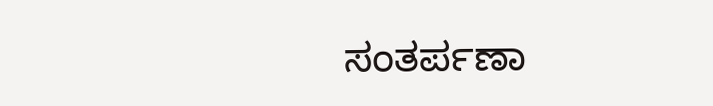ಸಂತರ್ಪಣಾ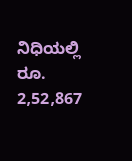ನಿಧಿಯಲ್ಲಿ ರೂ. 2,52,867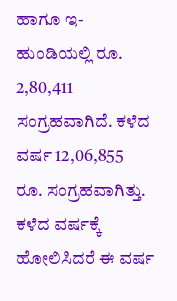ಹಾಗೂ ಇ-ಹುಂಡಿಯಲ್ಲಿ ರೂ. 2,80,411 ಸಂಗ್ರಹವಾಗಿದೆ. ಕಳೆದ ವರ್ಷ 12,06,855 ರೂ. ಸಂಗ್ರಹವಾಗಿತ್ತು. ಕಳೆದ ವರ್ಷಕ್ಕೆ ಹೋಲಿಸಿದರೆ ಈ ವರ್ಷ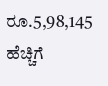ರೂ.5,98,145 ಹೆಚ್ಚಿಗೆ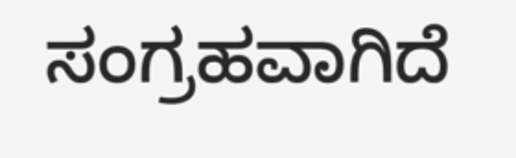ಸಂಗ್ರಹವಾಗಿದೆ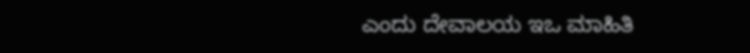ಎಂದು ದೇವಾಲಯ ಇಒ ಮಾಹಿತಿ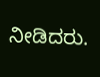ನೀಡಿದರು.